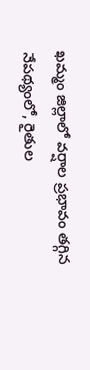ఖమ్మం జిల్లాలో వర్షాల ప్రభావం తగ్గిన నేపథ్యంలో, రైతుల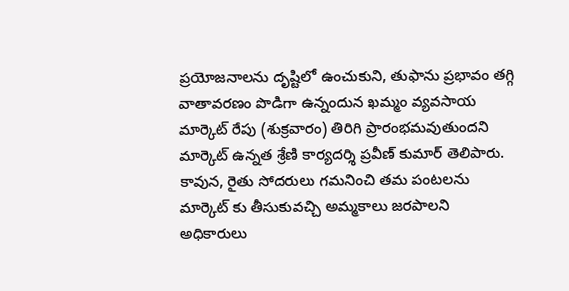ప్రయోజనాలను దృష్టిలో ఉంచుకుని, తుఫాను ప్రభావం తగ్గి వాతావరణం పొడిగా ఉన్నందున ఖమ్మం వ్యవసాయ మార్కెట్ రేపు (శుక్రవారం) తిరిగి ప్రారంభమవుతుందని మార్కెట్ ఉన్నత శ్రేణి కార్యదర్శి ప్రవీణ్ కుమార్ తెలిపారు. కావున, రైతు సోదరులు గమనించి తమ పంటలను మార్కెట్ కు తీసుకువచ్చి అమ్మకాలు జరపాలని అధికారులు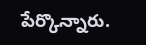పేర్కొన్నారు.